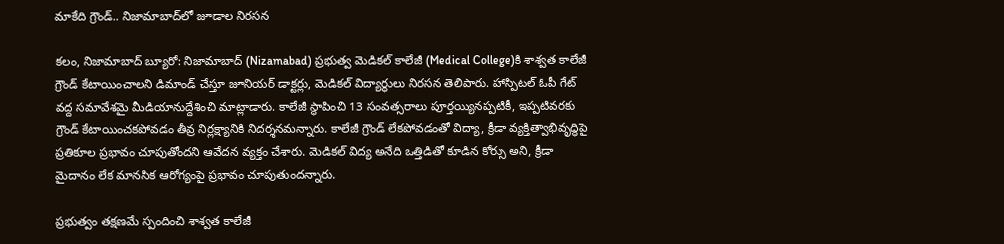మాకేది గ్రౌండ్.. నిజామాబాద్‌లో జూడాల నిరసన

కలం, నిజామాబాద్ బ్యూరో: నిజామాబాద్ (Nizamabad) ప్రభుత్వ మెడికల్ కాలేజీ (Medical College)కి శాశ్వత కాలేజీ గ్రౌండ్ కేటాయించాలని డిమాండ్ చేస్తూ జూనియర్ డాక్టర్లు, మెడికల్ విద్యార్థులు నిరసన తెలిపారు. హాస్పిటల్ ఓపీ గేట్ వద్ద సమావేశమై మీడియానుద్దేశించి మాట్లాడారు. కాలేజీ స్థాపించి 13 సంవత్సరాలు పూర్తయ్యినప్పటికీ, ఇప్పటివరకు గ్రౌండ్ కేటాయించకపోవడం తీవ్ర నిర్లక్ష్యానికి నిదర్శనమన్నారు. కాలేజీ గ్రౌండ్ లేకపోవడంతో విద్యా, క్రీడా వ్యక్తిత్వాభివృద్ధిపై ప్రతికూల ప్రభావం చూపుతోందని ఆవేదన వ్యక్తం చేశారు. మెడికల్ విద్య అనేది ఒత్తిడితో కూడిన కోర్సు అని, క్రీడా మైదానం లేక మానసిక ఆరోగ్యంపై ప్రభావం చూపుతుందన్నారు.

ప్రభుత్వం తక్షణమే స్పందించి శాశ్వత కాలేజీ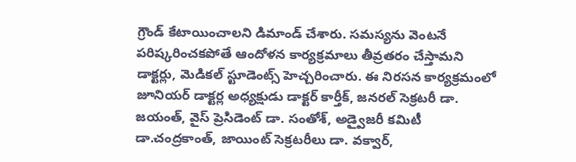గ్రౌండ్ కేటాయించాలని డిమాండ్ చేశారు. సమస్యను వెంటనే పరిష్కరించకపోతే ఆందోళన కార్యక్రమాలు తీవ్రతరం చేస్తామని డాక్టర్లు, మెడికల్ స్టూడెంట్స్ హెచ్చరించారు. ఈ నిరసన కార్యక్రమంలో జూనియర్ డాక్టర్ల అధ్యక్షుడు డాక్టర్ కార్తీక్, జనరల్ సెక్రటరీ డా. జయంత్, వైస్ ప్రెసిడెంట్ డా. సంతోశ్, అడ్వైజరీ కమిటీ డా.చంద్రకాంత్, జాయింట్ సెక్రటరీలు డా. వక్వార్,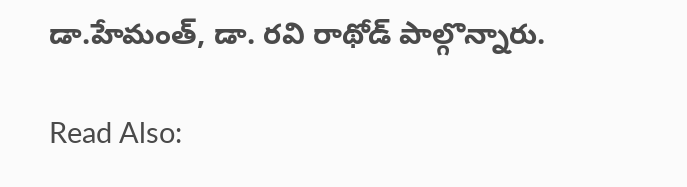డా.హేమంత్, డా. రవి రాథోడ్‌ పాల్గొన్నారు.

Read Also: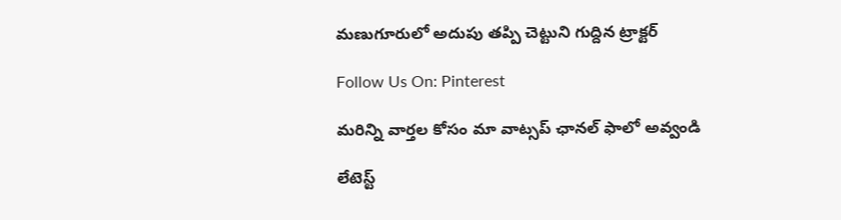మణుగూరులో అదుపు తప్పి చెట్టుని గుద్దిన ట్రాక్టర్

Follow Us On: Pinterest

మ‌రిన్ని వార్త‌ల కోసం మా వాట్స‌ప్ ఛాన‌ల్ ఫాలో అవ్వండి

లేటెస్ట్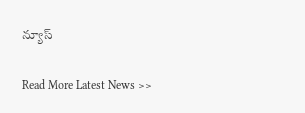న్యూస్‌

Read More Latest News >>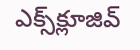ఎక్స్‌క్లూజివ్‌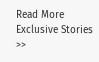Read More Exclusive Stories >>